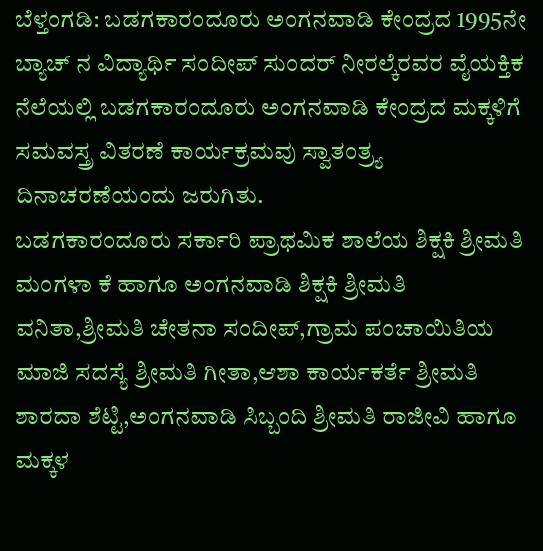ಬೆಳ್ತಂಗಡಿ: ಬಡಗಕಾರಂದೂರು ಅಂಗನವಾಡಿ ಕೇಂದ್ರದ 1995ನೇ ಬ್ಯಾಚ್ ನ ವಿದ್ಯಾರ್ಥಿ ಸಂದೀಪ್ ಸುಂದರ್ ನೀರಲ್ಕೆರವರ ವೈಯಕ್ತಿಕ ನೆಲೆಯಲ್ಲಿ ಬಡಗಕಾರಂದೂರು ಅಂಗನವಾಡಿ ಕೇಂದ್ರದ ಮಕ್ಕಳಿಗೆ ಸಮವಸ್ತ್ರ ವಿತರಣೆ ಕಾರ್ಯಕ್ರಮವು ಸ್ವಾತಂತ್ರ್ಯ ದಿನಾಚರಣೆಯಂದು ಜರುಗಿತು.
ಬಡಗಕಾರಂದೂರು ಸರ್ಕಾರಿ ಪ್ರಾಥಮಿಕ ಶಾಲೆಯ ಶಿಕ್ಷಕಿ ಶ್ರೀಮತಿ ಮಂಗಳಾ ಕೆ ಹಾಗೂ ಅಂಗನವಾಡಿ ಶಿಕ್ಷಕಿ ಶ್ರೀಮತಿ ವನಿತಾ,ಶ್ರೀಮತಿ ಚೇತನಾ ಸಂದೀಪ್,ಗ್ರಾಮ ಪಂಚಾಯಿತಿಯ ಮಾಜಿ ಸದಸ್ಯೆ ಶ್ರೀಮತಿ ಗೀತಾ,ಆಶಾ ಕಾರ್ಯಕರ್ತೆ ಶ್ರೀಮತಿ ಶಾರದಾ ಶೆಟ್ಟಿ,ಅಂಗನವಾಡಿ ಸಿಬ್ಬಂದಿ ಶ್ರೀಮತಿ ರಾಜೀವಿ ಹಾಗೂ ಮಕ್ಕಳ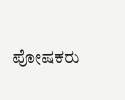ಪೋಷಕರು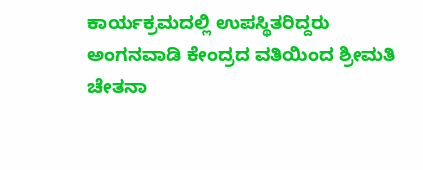ಕಾರ್ಯಕ್ರಮದಲ್ಲಿ ಉಪಸ್ಥಿತರಿದ್ದರು ಅಂಗನವಾಡಿ ಕೇಂದ್ರದ ವತಿಯಿಂದ ಶ್ರೀಮತಿ ಚೇತನಾ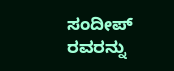ಸಂದೀಪ್ ರವರನ್ನು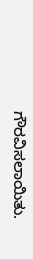ಗೌರವಿಸಲಾಯಿತು.